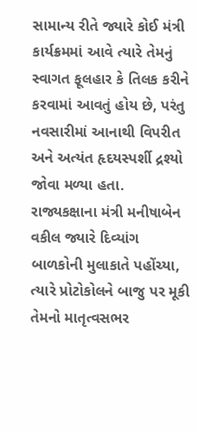સામાન્ય રીતે જ્યારે કોઈ મંત્રી કાર્યક્રમમાં આવે ત્યારે તેમનું સ્વાગત ફૂલહાર કે તિલક કરીને કરવામાં આવતું હોય છે, પરંતુ નવસારીમાં આનાથી વિપરીત અને અત્યંત હૃદયસ્પર્શી દ્રશ્યો જોવા મળ્યા હતા. રાજ્યકક્ષાના મંત્રી મનીષાબેન વકીલ જ્યારે દિવ્યાંગ બાળકોની મુલાકાતે પહોંચ્યા, ત્યારે પ્રોટોકોલને બાજુ પર મૂકી તેમનો માતૃત્વસભર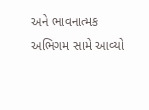અને ભાવનાત્મક અભિગમ સામે આવ્યો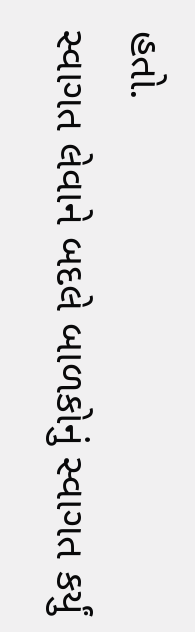હતો.
સ્વાગત લેવાને બદલે બાળકોનું સ્વાગત કર્યું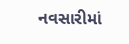નવસારીમાં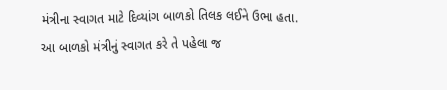મંત્રીના સ્વાગત માટે દિવ્યાંગ બાળકો તિલક લઈને ઉભા હતા. આ બાળકો મંત્રીનું સ્વાગત કરે તે પહેલા જ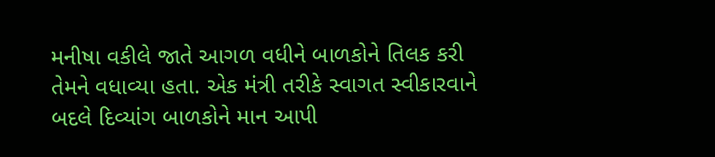મનીષા વકીલે જાતે આગળ વધીને બાળકોને તિલક કરી તેમને વધાવ્યા હતા. એક મંત્રી તરીકે સ્વાગત સ્વીકારવાને બદલે દિવ્યાંગ બાળકોને માન આપી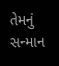તેમનું સન્માન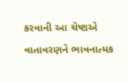કરવાની આ ચેષ્ટાએ વાતાવરણને ભાવનાત્મક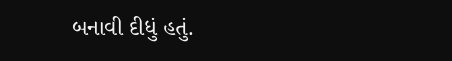બનાવી દીધું હતું.